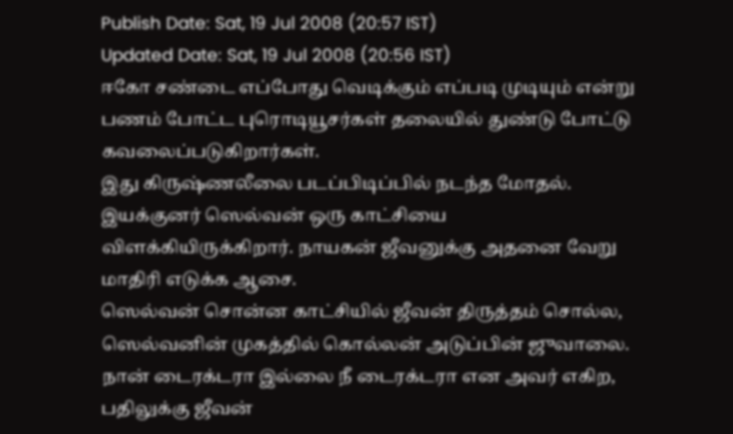Publish Date: Sat, 19 Jul 2008 (20:57 IST)
Updated Date: Sat, 19 Jul 2008 (20:56 IST)
ஈகோ சண்டை எப்போது வெடிக்கும் எப்படி முடியும் என்று பணம் போட்ட புரொடியூசர்கள் தலையில் துண்டு போட்டு கவலைப்படுகிறார்கள்.
இது கிருஷ்ணலீலை படப்பிடிப்பில் நடந்த மோதல். இயக்குனர் ஸெல்வன் ஒரு காட்சியை விளக்கியிருக்கிறார். நாயகன் ஜீவனுக்கு அதனை வேறு மாதிரி எடுக்க ஆசை.
ஸெல்வன் சொன்ன காட்சியில் ஜீவன் திருத்தம் சொல்ல, ஸெல்வனின் முகத்தில் கொல்லன் அடுப்பின் ஜுவாலை. நான் டைரக்டரா இல்லை நீ டைரக்டரா என அவர் எகிற, பதிலுக்கு ஜீவன்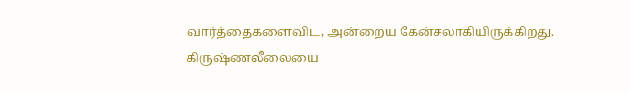வார்த்தைகளைவிட, அன்றைய கேன்சலாகியிருக்கிறது.
கிருஷ்ணலீலையை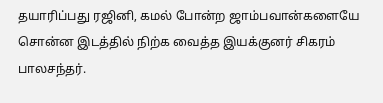தயாரிப்பது ரஜினி, கமல் போன்ற ஜாம்பவான்களையே சொன்ன இடத்தில் நிற்க வைத்த இயக்குனர் சிகரம் பாலசந்தர்.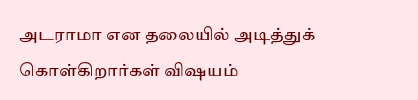அடராமா என தலையில் அடித்துக் கொள்கிறார்கள் விஷயம்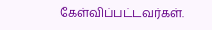கேள்விப்பட்டவர்கள்.